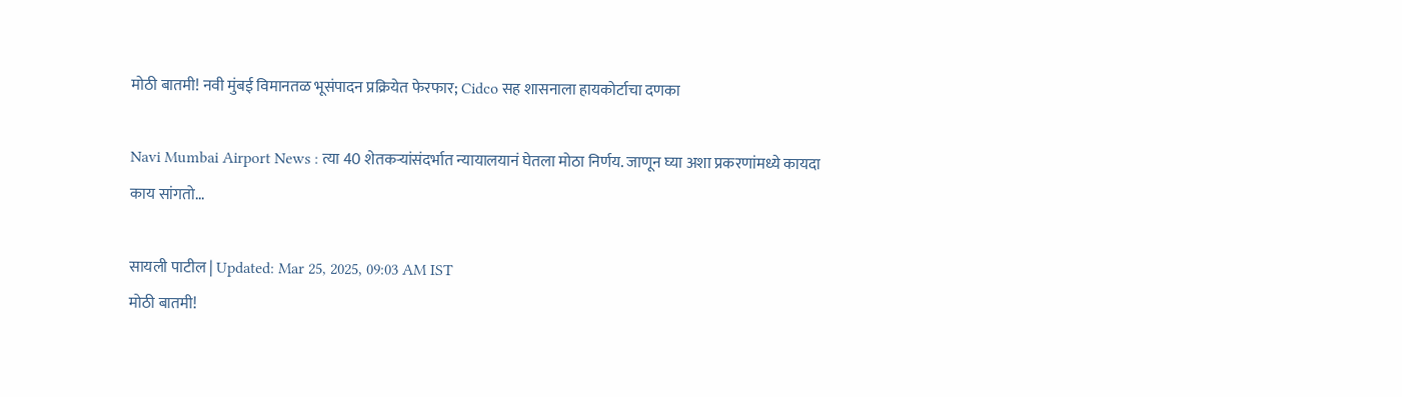मोठी बातमी! नवी मुंबई विमानतळ भूसंपादन प्रक्रियेत फेरफार; Cidco सह शासनाला हायकोर्टाचा दणका

Navi Mumbai Airport News : त्या 40 शेतकऱ्यांसंदर्भात न्यायालयानं घेतला मोठा निर्णय. जाणून घ्या अशा प्रकरणांमध्ये कायदा काय सांगतो...

सायली पाटील | Updated: Mar 25, 2025, 09:03 AM IST
मोठी बातमी!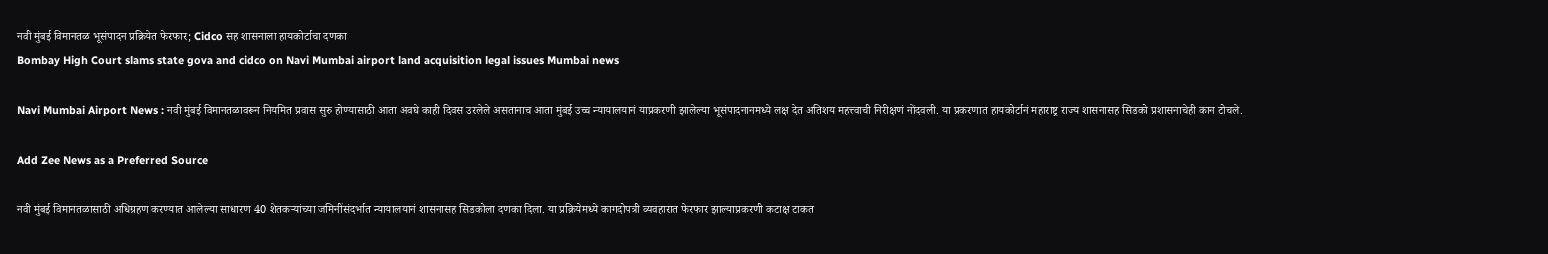नवी मुंबई विमानतळ भूसंपादन प्रक्रियेत फेरफार; Cidco सह शासनाला हायकोर्टाचा दणका
Bombay High Court slams state gova and cidco on Navi Mumbai airport land acquisition legal issues Mumbai news

Navi Mumbai Airport News : नवी मुंबई विमानतळावरून नियमित प्रवास सुरु होण्यासाठी आता अवघे काही दिवस उरलेले असतानाच आता मुंबई उच्च न्यायालयानं याप्रकरणी झालेल्या भूसंपादनानमध्ये लक्ष देत अतिशय महत्त्वाची निरीक्षणं नोंदवली. या प्रकरणात हायकोर्टानं महाराष्ट्र राज्य शासनासह सिडको प्रशासनाचेही कान टोचले.

Add Zee News as a Preferred Source

नवी मुंबई विमानतळासाठी अधिग्रहण करण्यात आलेल्या साधारण 40 शेतकऱ्यांच्या जमिनींसंदर्भात न्यायालयानं शासनासह सिडकोला दणका दिला. या प्रक्रियेमध्ये कागदोपत्री व्यवहारात फेरफार झाल्याप्रकरणी कटाक्ष टाकत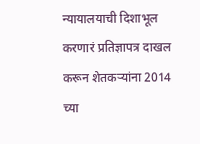न्यायालयाची दिशाभूल करणारं प्रतिज्ञापत्र दाखल करून शेतकऱ्यांना 2014 च्या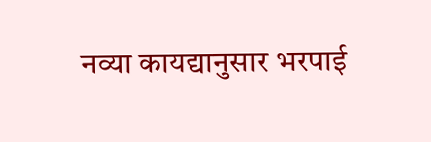नव्या कायद्यानुसार भरपाई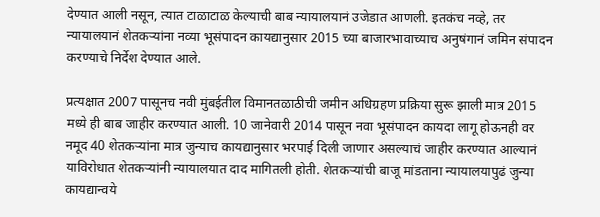देण्यात आली नसून, त्यात टाळाटाळ केल्याची बाब न्यायालयानं उजेडात आणली. इतकंच नव्हे, तर न्यायालयानं शेतकऱ्यांना नव्या भूसंपादन कायद्यानुसार 2015 च्या बाजारभावाच्याच अनुषंगानं जमिन संपादन करण्याचे निर्देश देण्यात आले.

प्रत्यक्षात 2007 पासूनच नवी मुंबईतील विमानतळाठीची जमीन अधिग्रहण प्रक्रिया सुरू झाली मात्र 2015 मध्ये ही बाब जाहीर करण्यात आली. 10 जानेवारी 2014 पासून नवा भूसंपादन कायदा लागू होऊनही वर नमूद 40 शेतकऱ्यांना मात्र जुन्याच कायद्यानुसार भरपाई दिली जाणार असल्याचं जाहीर करण्यात आल्यानं याविरोधात शेतकऱ्यांनी न्यायालयात दाद मागितली होती. शेतकऱ्यांची बाजू मांडताना न्यायालयापुढं जुन्या कायद्यान्वये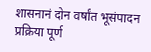शासनानं दोन वर्षांत भूसंपादन प्रक्रिया पूर्ण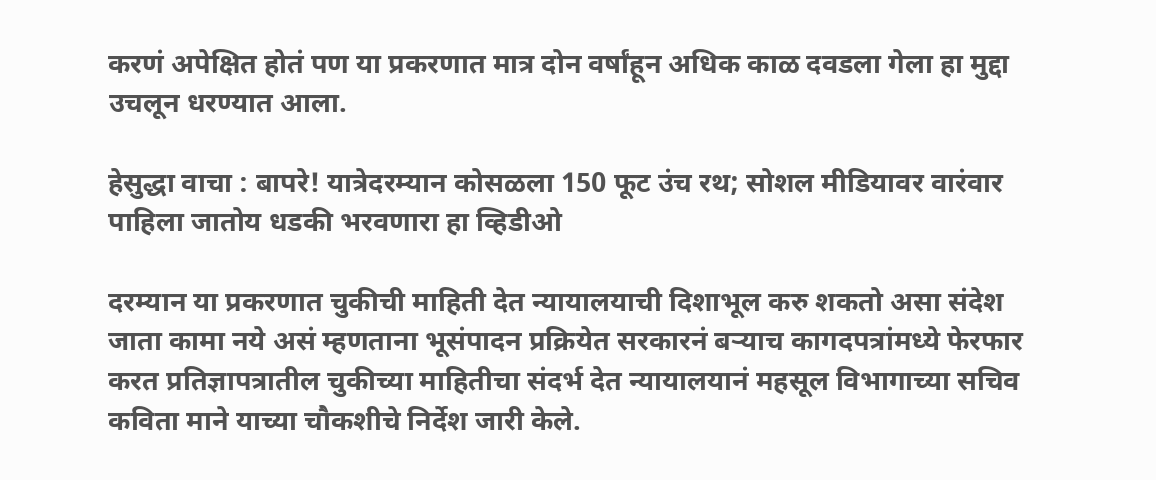करणं अपेक्षित होतं पण या प्रकरणात मात्र दोन वर्षांहून अधिक काळ दवडला गेला हा मुद्दा उचलून धरण्यात आला.

हेसुद्धा वाचा : बापरे! यात्रेदरम्यान कोसळला 150 फूट उंच रथ; सोशल मीडियावर वारंवार पाहिला जातोय धडकी भरवणारा हा व्हिडीओ

दरम्यान या प्रकरणात चुकीची माहिती देत न्यायालयाची दिशाभूल करु शकतो असा संदेश जाता कामा नये असं म्हणताना भूसंपादन प्रक्रियेत सरकारनं बऱ्याच कागदपत्रांमध्ये फेरफार करत प्रतिज्ञापत्रातील चुकीच्या माहितीचा संदर्भ देत न्यायालयानं महसूल विभागाच्या सचिव कविता माने याच्या चौकशीचे निर्देश जारी केले.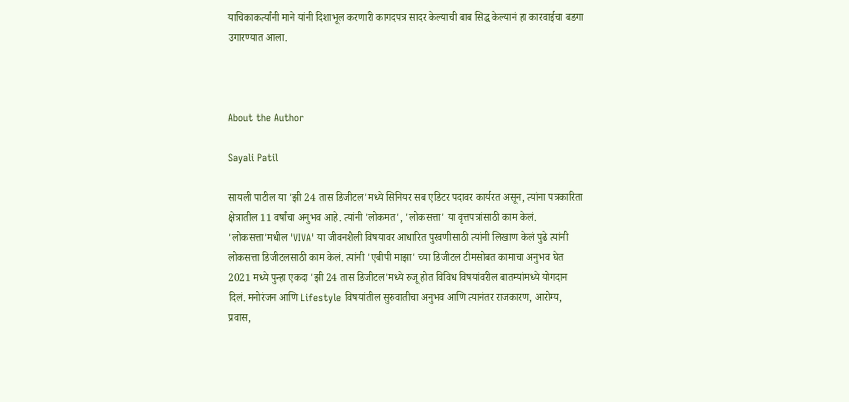याचिकाकर्त्यांनी माने यांनी दिशाभूल करणारी कागदपत्र सादर केल्याची बाब सिद्ध केल्यानं हा कारवाईचा बडगा उगारण्यात आला.



About the Author

Sayali Patil

सायली पाटील या 'झी 24 तास डिजीटल'मध्ये सिनियर सब एडिटर पदावर कार्यरत असून, त्यांना पत्रकारिता क्षेत्रातील 11 वर्षांचा अनुभव आहे. त्यांनी 'लोकमत', 'लोकसत्ता' या वृत्तपत्रांसाठी काम केलं. 'लोकसत्ता'मधील 'VIVA' या जीवनशैली विषयावर आधारित पुरवणीसाठी त्यांनी लिखाण केलं पुढे त्यांनी लोकसत्ता डिजीटलसाठी काम केलं. त्यांनी 'एबीपी माझा' च्या डिजीटल टीमसोबत कामाचा अनुभव घेत 2021 मध्ये पुन्हा एकदा 'झी 24 तास डिजीटल'मध्ये रुजू होत विविध विषयांवरील बातम्यांमध्ये योगदान दिलं. मनोरंजन आणि Lifestyle विषयांतील सुरुवातीचा अनुभव आणि त्यानंतर राजकारण, आरोग्य, प्रवास,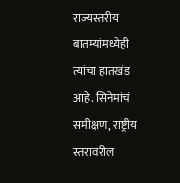राज्यस्तरीय बातम्यांमध्येही त्यांचा हातखंड आहे. सिनेमांचं समीक्षण, राष्ट्रीय स्तरावरील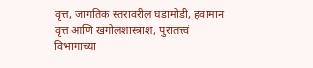वृत्त, जागतिक स्तरावरील घडामोडी, हवामान वृत्त आणि खगोलशास्त्राश, पुरातत्त्वं विभागाच्या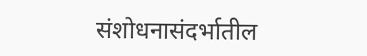संशोधनासंदर्भातील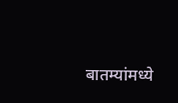बातम्यांमध्ये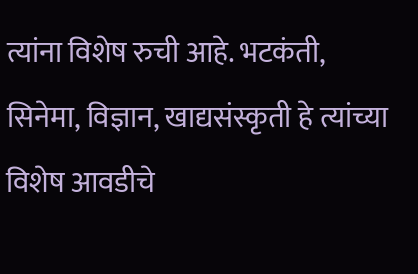त्यांना विशेष रुची आहे. भटकंती, सिनेमा, विज्ञान, खाद्यसंस्कृती हे त्यांच्या विशेष आवडीचे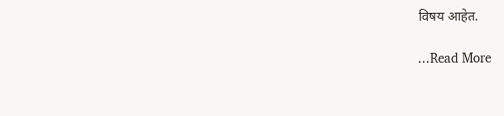विषय आहेत.

...Read More